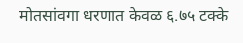मोतसांवगा धरणात केवळ ६.७५ टक्के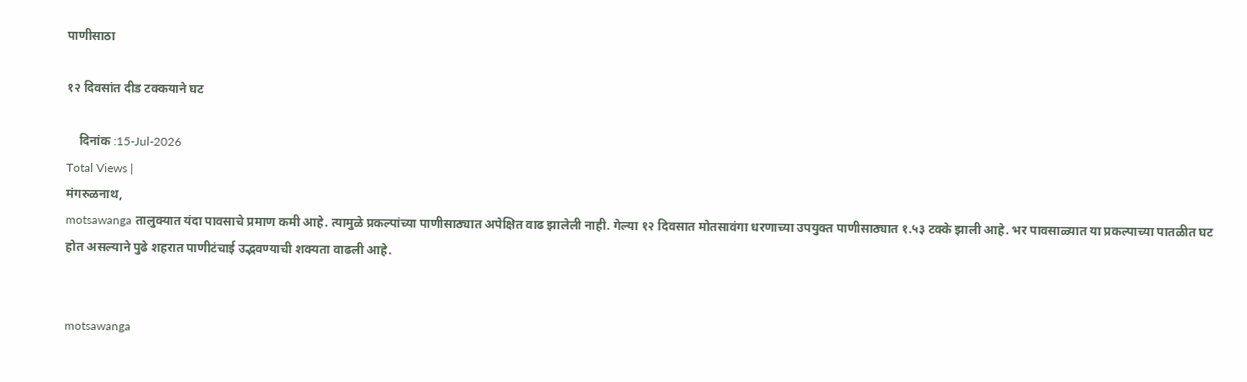पाणीसाठा

१२ दिवसांत दीड टक्कयाने घट

    दिनांक :15-Jul-2026
Total Views |
मंगरुळनाथ,
motsawanga तालुक्यात यंदा पावसाचे प्रमाण कमी आहे. त्यामुळे प्रकल्पांच्या पाणीसाठ्यात अपेक्षित वाढ झालेली नाही. गेल्या १२ दिवसात मोतसावंगा धरणाच्या उपयुक्त पाणीसाठ्यात १.५३ टक्के झाली आहे. भर पावसाळ्यात या प्रकल्पाच्या पातळीत घट होत असल्याने पुढे शहरात पाणीटंचाई उद्भवण्याची शक्यता वाढली आहे.


motsawanga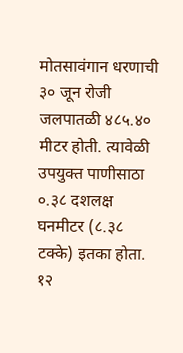मोतसावंगान धरणाची ३० जून रोजी जलपातळी ४८५.४० मीटर होती. त्यावेळी उपयुक्त पाणीसाठा ०.३८ दशलक्ष घनमीटर (८.३८ टक्के) इतका होता. १२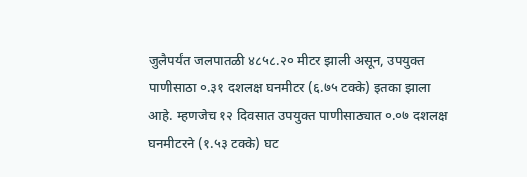जुलैपर्यंत जलपातळी ४८५८.२० मीटर झाली असून, उपयुक्त पाणीसाठा ०.३१ दशलक्ष घनमीटर (६.७५ टक्के) इतका झाला आहे. म्हणजेच १२ दिवसात उपयुक्त पाणीसाठ्यात ०.०७ दशलक्ष घनमीटरने (१.५३ टक्के) घट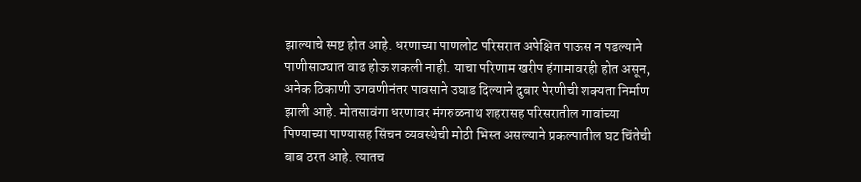झाल्याचे स्पष्ट होत आहे. धरणाच्या पाणलोट परिसरात अपेक्षित पाऊस न पडल्याने पाणीसाठ्यात वाढ होऊ शकली नाही. याचा परिणाम खरीप हंगामावरही होत असून, अनेक ठिकाणी उगवणीनंतर पावसाने उघाड दिल्याने दुबार पेरणीची शक्यता निर्माण झाली आहे. मोतसावंगा धरणावर मंगरुळनाथ शहरासह परिसरातील गावांच्या पिण्याच्या पाण्यासह सिंचन व्यवस्थेची मोठी भिस्त असल्याने प्रकल्पातील घट चिंतेची बाब ठरत आहे. त्यातच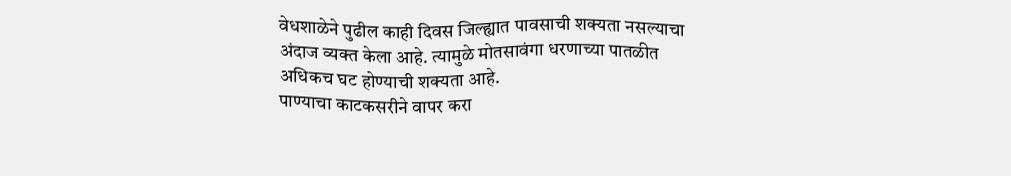वेधशाळेने पुढील काही दिवस जिल्ह्यात पावसाची शक्यता नसल्याचा अंदाज व्यक्त केला आहे. त्यामुळे मोतसावंगा धरणाच्या पातळीत अधिकच घट होण्याची शक्यता आहे.
पाण्याचा काटकसरीने वापर करा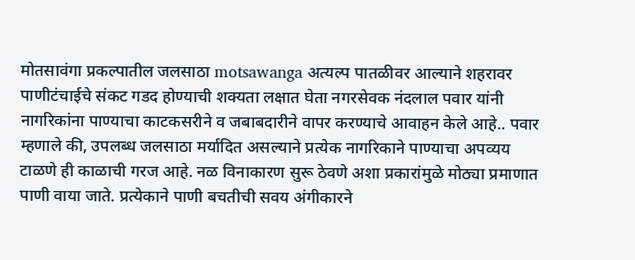मोतसावंगा प्रकल्पातील जलसाठा motsawanga अत्यल्प पातळीवर आल्याने शहरावर पाणीटंचाईचे संकट गडद होण्याची शक्यता लक्षात घेता नगरसेवक नंदलाल पवार यांनी नागरिकांना पाण्याचा काटकसरीने व जबाबदारीने वापर करण्याचे आवाहन केले आहे.. पवार म्हणाले की, उपलब्ध जलसाठा मर्यादित असल्याने प्रत्येक नागरिकाने पाण्याचा अपव्यय टाळणे ही काळाची गरज आहे. नळ विनाकारण सुरू ठेवणे अशा प्रकारांमुळे मोठ्या प्रमाणात पाणी वाया जाते. प्रत्येकाने पाणी बचतीची सवय अंगीकारने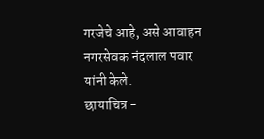गरजेचे आहे, असे आवाहन नगरसेवक नंदलाल पवार यांनी केले.
छायाचित्र -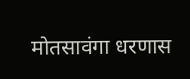मोतसावंगा धरणास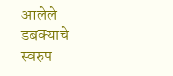आलेले डबक्याचे स्वरुप